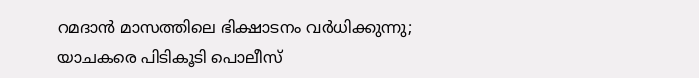റമദാൻ മാസത്തിലെ ഭിക്ഷാടനം വർധിക്കുന്നു; യാചകരെ പിടികൂടി പൊലീസ്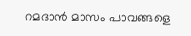റമദാൻ മാസം പാവങ്ങളെ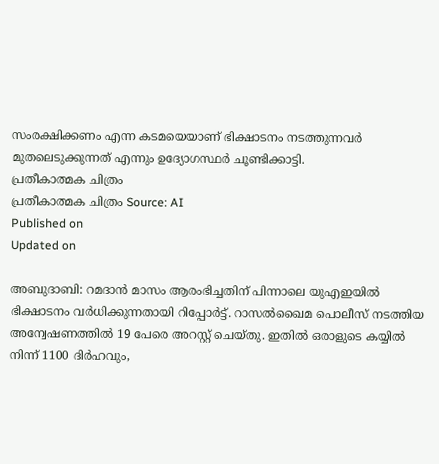സംരക്ഷിക്കണം എന്ന കടമയെയാണ് ഭിക്ഷാടനം നടത്തുന്നവർ മുതലെടുക്കുന്നത് എന്നും ഉദ്യോഗസ്ഥർ ചൂണ്ടിക്കാട്ടി.
പ്രതീകാത്മക ചിത്രം
പ്രതീകാത്മക ചിത്രം Source: AI
Published on
Updated on

അബുദാബി: റമദാൻ മാസം ആരംഭിച്ചതിന് പിന്നാലെ യുഎഇയിൽ ഭിക്ഷാടനം വർധിക്കുന്നതായി റിപ്പോർട്ട്. റാസൽഖൈമ പൊലീസ് നടത്തിയ അന്വേഷണത്തിൽ 19 പേരെ അറസ്റ്റ് ചെയ്തു. ഇതിൽ ഒരാളുടെ കയ്യിൽ നിന്ന് 1100 ദിർഹവും,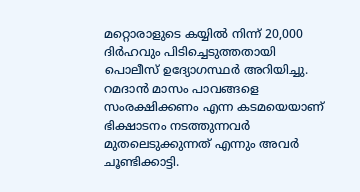മറ്റൊരാളുടെ കയ്യിൽ നിന്ന് 20,000 ദിർഹവും പിടിച്ചെടുത്തതായി പൊലീസ് ഉദ്യോഗസ്ഥർ അറിയിച്ചു. റമദാൻ മാസം പാവങ്ങളെ സംരക്ഷിക്കണം എന്ന കടമയെയാണ് ഭിക്ഷാടനം നടത്തുന്നവർ മുതലെടുക്കുന്നത് എന്നും അവർ ചൂണ്ടിക്കാട്ടി.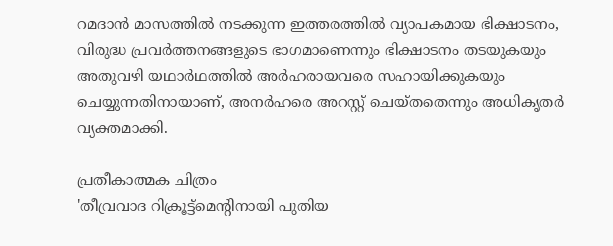റമദാൻ മാസത്തിൽ നടക്കുന്ന ഇത്തരത്തിൽ വ്യാപകമായ ഭിക്ഷാടനം, വിരുദ്ധ പ്രവർത്തനങ്ങളുടെ ഭാഗമാണെന്നും ഭിക്ഷാടനം തടയുകയും അതുവഴി യഥാർഥത്തിൽ അർഹരായവരെ സഹായിക്കുകയും ചെയ്യുന്നതിനായാണ്, അനർഹരെ അറസ്റ്റ് ചെയ്തതെന്നും അധികൃതർ വ്യക്തമാക്കി.

പ്രതീകാത്മക ചിത്രം
'തീവ്രവാദ റിക്രൂട്ട്മെൻ്റിനായി പുതിയ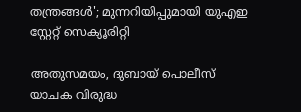തന്ത്രങ്ങൾ'; മുന്നറിയിപ്പുമായി യുഎഇ സ്റ്റേറ്റ് സെക്യൂരിറ്റി

അതുസമയം, ദുബായ് പൊലീസ് യാചക വിരുദ്ധ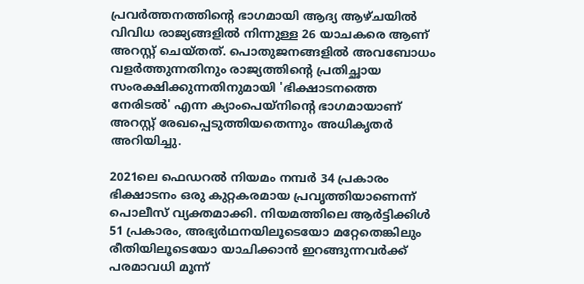പ്രവർത്തനത്തിൻ്റെ ഭാഗമായി ആദ്യ ആഴ്ചയിൽ വിവിധ രാജ്യങ്ങളിൽ നിന്നുള്ള 26 യാചകരെ ആണ് അറസ്റ്റ് ചെയ്തത്. പൊതുജനങ്ങളിൽ അവബോധം വളർത്തുന്നതിനും രാജ്യത്തിൻ്റെ പ്രതിച്ഛായ സംരക്ഷിക്കുന്നതിനുമായി 'ഭിക്ഷാടനത്തെ നേരിടൽ' എന്ന ക്യാംപെയ്നിൻ്റെ ഭാഗമായാണ് അറസ്റ്റ് രേഖപ്പെടുത്തിയതെന്നും അധികൃതർ അറിയിച്ചു.

2021ലെ ഫെഡറൽ നിയമം നമ്പർ 34 പ്രകാരം ഭിക്ഷാടനം ഒരു കുറ്റകരമായ പ്രവൃത്തിയാണെന്ന് പൊലീസ് വ്യക്തമാക്കി. നിയമത്തിലെ ആർട്ടിക്കിൾ 51 പ്രകാരം, അഭ്യർഥനയിലൂടെയോ മറ്റേതെങ്കിലും രീതിയിലൂടെയോ യാചിക്കാൻ ഇറങ്ങുന്നവർക്ക് പരമാവധി മൂന്ന്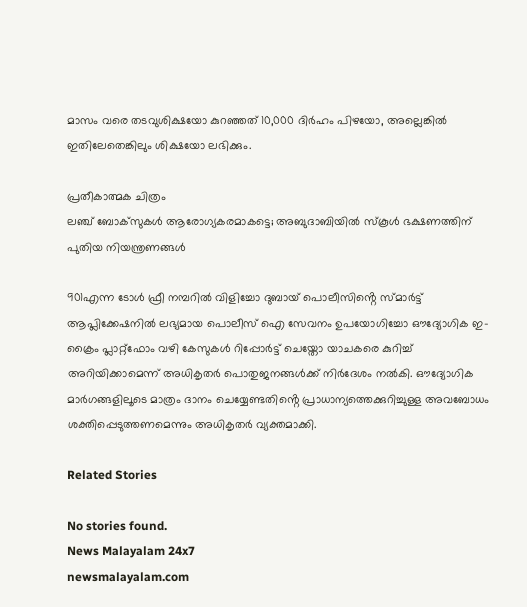മാസം വരെ തടവുശിക്ഷയോ കുറഞ്ഞത് 10,000 ദിർഹം പിഴയോ, അല്ലെങ്കിൽ ഇതിലേതെങ്കിലും ശിക്ഷയോ ലഭിക്കും.

പ്രതീകാത്മക ചിത്രം
ലഞ്ച് ബോക്‌സുകള്‍ ആരോഗ്യകരമാകട്ടെ; അബുദാബിയില്‍ സ്‌കൂള്‍ ഭക്ഷണത്തിന് പുതിയ നിയന്ത്രണങ്ങള്‍

901എന്ന ടോൾ ഫ്രീ നമ്പറിൽ വിളിച്ചോ ദുബായ് പൊലീസിൻ്റെ സ്മാർട്ട് ആപ്ലിക്കേഷനിൽ ലഭ്യമായ പൊലീസ് ഐ സേവനം ഉപയോഗിച്ചോ ഔദ്യോഗിക ഇ-ക്രൈം പ്ലാറ്റ്‌ഫോം വഴി കേസുകൾ റിപ്പോർട്ട് ചെയ്തോ യാചകരെ കുറിച്ച് അറിയിക്കാമെന്ന് അധികൃതർ പൊതുജനങ്ങൾക്ക് നിർദേശം നൽകി. ഔദ്യോഗിക മാർഗങ്ങളിലൂടെ മാത്രം ദാനം ചെയ്യേണ്ടതിൻ്റെ പ്രാധാന്യത്തെക്കുറിച്ചുള്ള അവബോധം ശക്തിപ്പെടുത്തണമെന്നും അധികൃതർ വ്യക്തമാക്കി.

Related Stories

No stories found.
News Malayalam 24x7
newsmalayalam.com